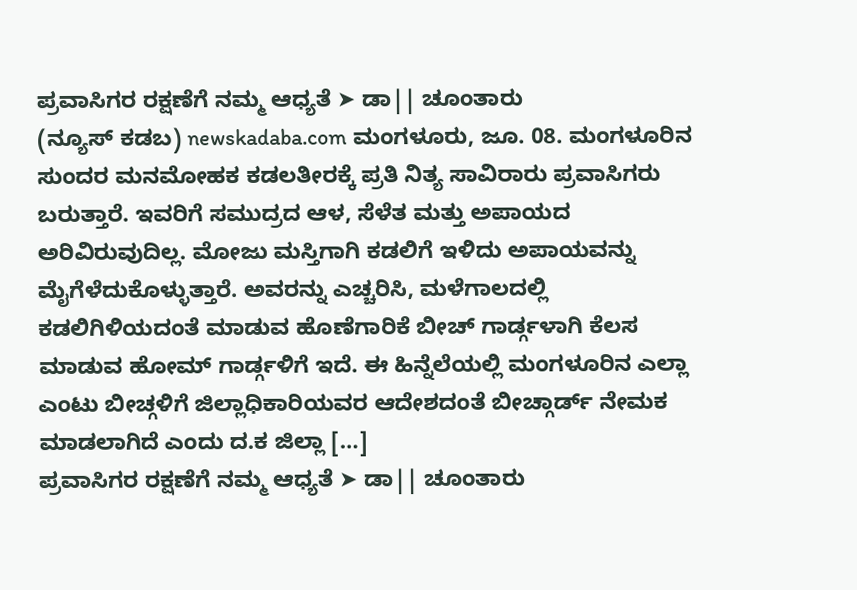ಪ್ರವಾಸಿಗರ ರಕ್ಷಣೆಗೆ ನಮ್ಮ ಆಧ್ಯತೆ ➤ ಡಾ|| ಚೂಂತಾರು
(ನ್ಯೂಸ್ ಕಡಬ) newskadaba.com ಮಂಗಳೂರು, ಜೂ. 08. ಮಂಗಳೂರಿನ ಸುಂದರ ಮನಮೋಹಕ ಕಡಲತೀರಕ್ಕೆ ಪ್ರತಿ ನಿತ್ಯ ಸಾವಿರಾರು ಪ್ರವಾಸಿಗರು ಬರುತ್ತಾರೆ. ಇವರಿಗೆ ಸಮುದ್ರದ ಆಳ, ಸೆಳೆತ ಮತ್ತು ಅಪಾಯದ ಅರಿವಿರುವುದಿಲ್ಲ. ಮೋಜು ಮಸ್ತಿಗಾಗಿ ಕಡಲಿಗೆ ಇಳಿದು ಅಪಾಯವನ್ನು ಮೈಗೆಳೆದುಕೊಳ್ಳುತ್ತಾರೆ. ಅವರನ್ನು ಎಚ್ಚರಿಸಿ, ಮಳೆಗಾಲದಲ್ಲಿ ಕಡಲಿಗಿಳಿಯದಂತೆ ಮಾಡುವ ಹೊಣೆಗಾರಿಕೆ ಬೀಚ್ ಗಾರ್ಡ್ಗಳಾಗಿ ಕೆಲಸ ಮಾಡುವ ಹೋಮ್ ಗಾರ್ಡ್ಗಳಿಗೆ ಇದೆ. ಈ ಹಿನ್ನೆಲೆಯಲ್ಲಿ ಮಂಗಳೂರಿನ ಎಲ್ಲಾ ಎಂಟು ಬೀಚ್ಗಳಿಗೆ ಜಿಲ್ಲಾಧಿಕಾರಿಯವರ ಆದೇಶದಂತೆ ಬೀಚ್ಗಾರ್ಡ್ ನೇಮಕ ಮಾಡಲಾಗಿದೆ ಎಂದು ದ.ಕ ಜಿಲ್ಲಾ […]
ಪ್ರವಾಸಿಗರ ರಕ್ಷಣೆಗೆ ನಮ್ಮ ಆಧ್ಯತೆ ➤ ಡಾ|| ಚೂಂತಾರು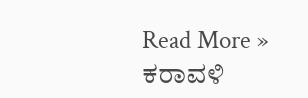Read More »
ಕರಾವಳಿ